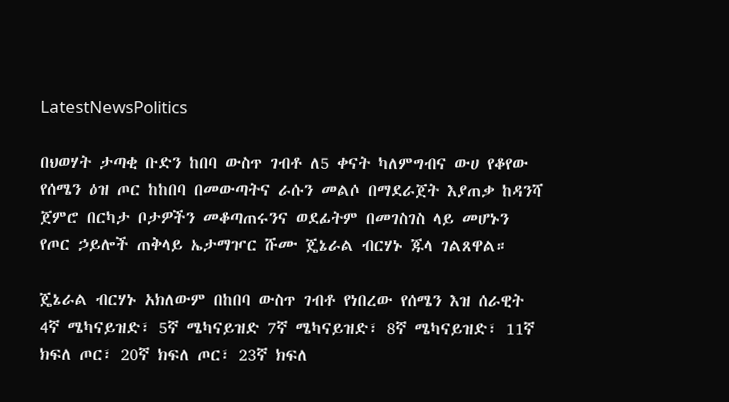LatestNewsPolitics

በህወሃት ታጣቂ ቡድን ከበባ ውስጥ ገብቶ ለ5 ቀናት ካለምግብና ውሀ የቆየው የሰሜን ዕዝ ጦር ከከበባ በመውጣትና ራሱን መልሶ በማደራጀት እያጠቃ ከዳንሻ ጀምሮ በርካታ ቦታዎችን መቆጣጠሩንና ወደፊትም በመገስገስ ላይ መሆኑን የጦር ኃይሎች ጠቅላይ ኤታማዦር ሹሙ ጄኔራል ብርሃኑ ጁላ ገልጸዋል።

ጄኔራል ብርሃኑ አክለውም በከበባ ውስጥ ገብቶ የነበረው የሰሜን እዝ ሰራዊት 4ኛ ሜካናይዝድ፣ 5ኛ ሜካናይዝድ 7ኛ ሜካናይዝድ፣ 8ኛ ሜካናይዝድ፣ 11ኛ ክፍለ ጦር፣ 20ኛ ክፍለ ጦር፣ 23ኛ ክፍለ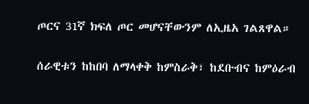ጦርና 31ኛ ክፍለ ጦር መሆናቸውንም ለኢዜአ ገልጸዋል።

ሰራዊቱን ከከበባ ለማላቀቅ ከምስራቅ፣ ከደቡብና ከምዕራብ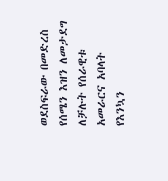ወደስፍራው በመድረስ የሰሜን እዝን ለመታደግ ለቻሉት የሰራዊቱ አመራርና አባላት የእንኳን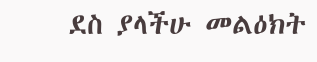ደስ ያላችሁ መልዕክት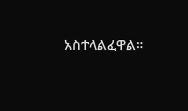አስተላልፈዋል።